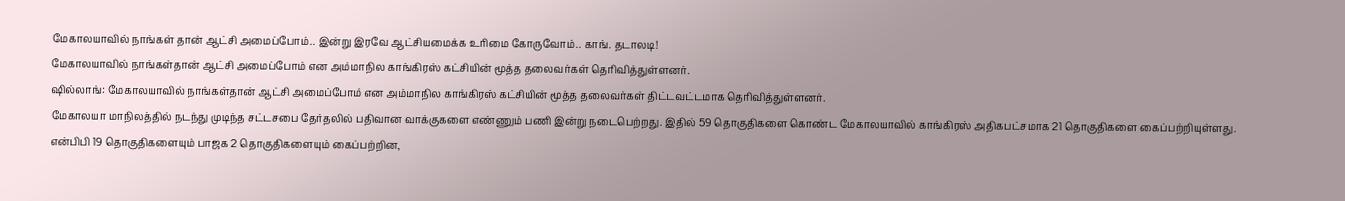மேகாலயாவில் நாங்கள் தான் ஆட்சி அமைப்போம்.. இன்று இரவே ஆட்சியமைக்க உரிமை கோருவோம்.. காங். தடாலடி!
மேகாலயாவில் நாங்கள்தான் ஆட்சி அமைப்போம் என அம்மாநில காங்கிரஸ் கட்சியின் மூத்த தலைவர்கள் தெரிவித்துள்ளனர்.
ஷில்லாங்: மேகாலயாவில் நாங்கள்தான் ஆட்சி அமைப்போம் என அம்மாநில காங்கிரஸ் கட்சியின் மூத்த தலைவர்கள் திட்டவட்டமாக தெரிவித்துள்ளனர்.
மேகாலயா மாநிலத்தில் நடந்து முடிந்த சட்டசபை தேர்தலில் பதிவான வாக்குகளை எண்ணும் பணி இன்று நடைபெற்றது. இதில் 59 தொகுதிகளை கொண்ட மேகாலயாவில் காங்கிரஸ் அதிகபட்சமாக 21 தொகுதிகளை கைப்பற்றியுள்ளது.
என்பிபி 19 தொகுதிகளையும் பாஜக 2 தொகுதிகளையும் கைப்பற்றின,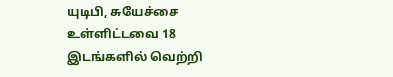யுடிபி, சுயேச்சை உள்ளிட்டவை 18 இடங்களில் வெற்றி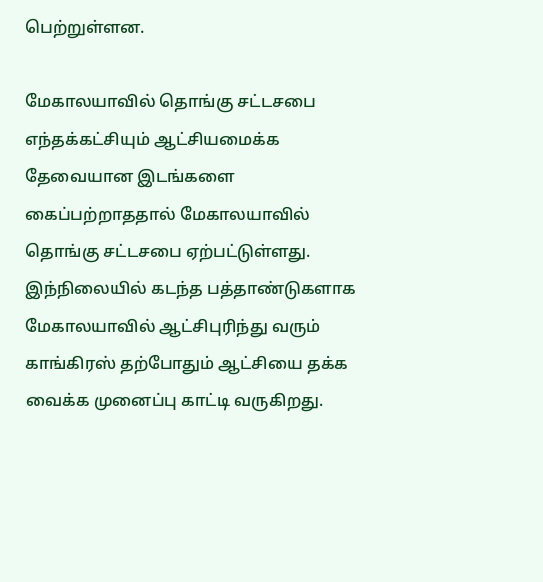பெற்றுள்ளன.

மேகாலயாவில் தொங்கு சட்டசபை
எந்தக்கட்சியும் ஆட்சியமைக்க தேவையான இடங்களை கைப்பற்றாததால் மேகாலயாவில் தொங்கு சட்டசபை ஏற்பட்டுள்ளது. இந்நிலையில் கடந்த பத்தாண்டுகளாக மேகாலயாவில் ஆட்சிபுரிந்து வரும் காங்கிரஸ் தற்போதும் ஆட்சியை தக்க வைக்க முனைப்பு காட்டி வருகிறது.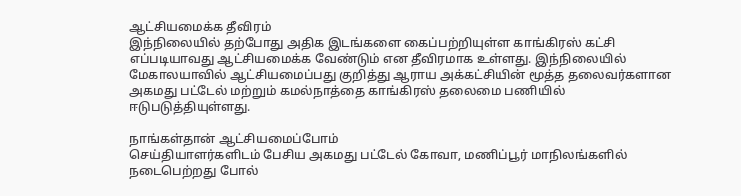ஆட்சியமைக்க தீவிரம்
இந்நிலையில் தற்போது அதிக இடங்களை கைப்பற்றியுள்ள காங்கிரஸ் கட்சி எப்படியாவது ஆட்சியமைக்க வேண்டும் என தீவிரமாக உள்ளது. இந்நிலையில் மேகாலயாவில் ஆட்சியமைப்பது குறித்து ஆராய அக்கட்சியின் மூத்த தலைவர்களான அகமது பட்டேல் மற்றும் கமல்நாத்தை காங்கிரஸ் தலைமை பணியில் ஈடுபடுத்தியுள்ளது.

நாங்கள்தான் ஆட்சியமைப்போம்
செய்தியாளர்களிடம் பேசிய அகமது பட்டேல் கோவா, மணிப்பூர் மாநிலங்களில் நடைபெற்றது போல்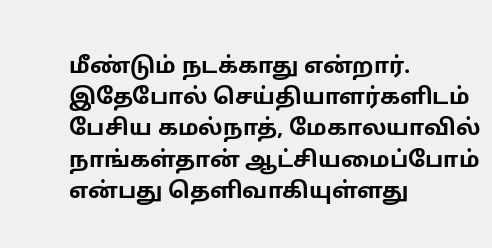மீண்டும் நடக்காது என்றார். இதேபோல் செய்தியாளர்களிடம் பேசிய கமல்நாத், மேகாலயாவில் நாங்கள்தான் ஆட்சியமைப்போம் என்பது தெளிவாகியுள்ளது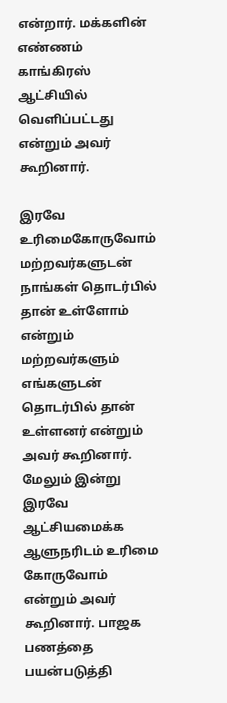என்றார். மக்களின் எண்ணம் காங்கிரஸ் ஆட்சியில் வெளிப்பட்டது என்றும் அவர் கூறினார்.

இரவே உரிமைகோருவோம்
மற்றவர்களுடன் நாங்கள் தொடர்பில் தான் உள்ளோம் என்றும் மற்றவர்களும் எங்களுடன் தொடர்பில் தான் உள்ளனர் என்றும் அவர் கூறினார். மேலும் இன்று இரவே ஆட்சியமைக்க ஆளுநரிடம் உரிமை கோருவோம் என்றும் அவர் கூறினார். பாஜக பணத்தை பயன்படுத்தி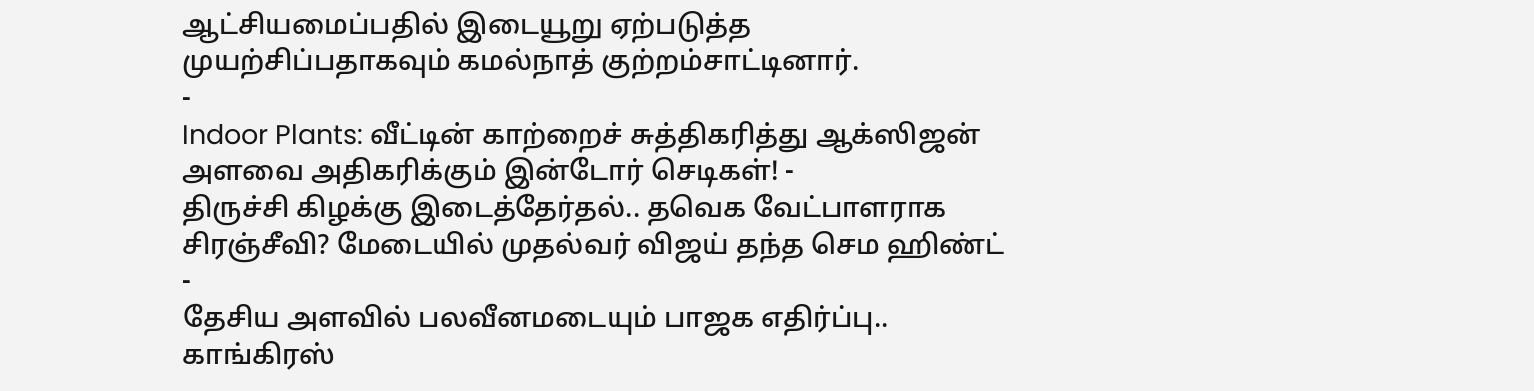ஆட்சியமைப்பதில் இடையூறு ஏற்படுத்த முயற்சிப்பதாகவும் கமல்நாத் குற்றம்சாட்டினார்.
-
Indoor Plants: வீட்டின் காற்றைச் சுத்திகரித்து ஆக்ஸிஜன் அளவை அதிகரிக்கும் இன்டோர் செடிகள்! -
திருச்சி கிழக்கு இடைத்தேர்தல்.. தவெக வேட்பாளராக சிரஞ்சீவி? மேடையில் முதல்வர் விஜய் தந்த செம ஹிண்ட் -
தேசிய அளவில் பலவீனமடையும் பாஜக எதிர்ப்பு.. காங்கிரஸ்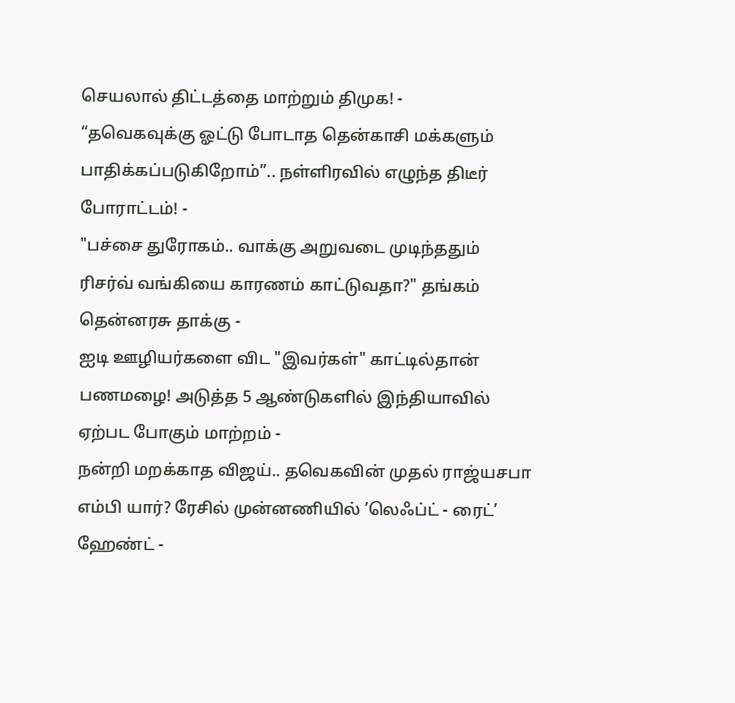செயலால் திட்டத்தை மாற்றும் திமுக! -
“தவெகவுக்கு ஓட்டு போடாத தென்காசி மக்களும் பாதிக்கப்படுகிறோம்”.. நள்ளிரவில் எழுந்த திடீர் போராட்டம்! -
"பச்சை துரோகம்.. வாக்கு அறுவடை முடிந்ததும் ரிசர்வ் வங்கியை காரணம் காட்டுவதா?" தங்கம் தென்னரசு தாக்கு -
ஐடி ஊழியர்களை விட "இவர்கள்" காட்டில்தான் பணமழை! அடுத்த 5 ஆண்டுகளில் இந்தியாவில் ஏற்பட போகும் மாற்றம் -
நன்றி மறக்காத விஜய்.. தவெகவின் முதல் ராஜ்யசபா எம்பி யார்? ரேசில் முன்னணியில் ’லெஃப்ட் - ரைட்’ ஹேண்ட் -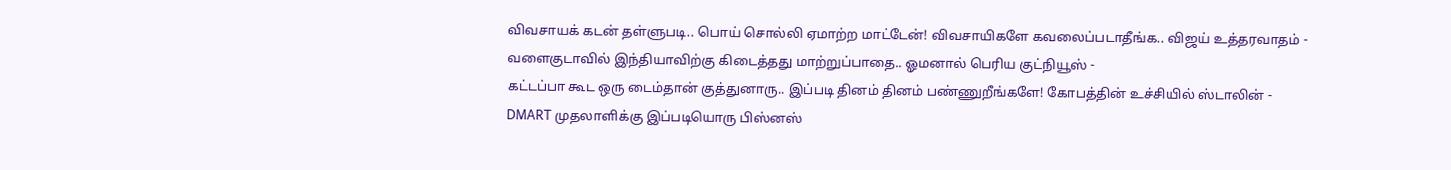விவசாயக் கடன் தள்ளுபடி.. பொய் சொல்லி ஏமாற்ற மாட்டேன்! விவசாயிகளே கவலைப்படாதீங்க.. விஜய் உத்தரவாதம் -
வளைகுடாவில் இந்தியாவிற்கு கிடைத்தது மாற்றுப்பாதை.. ஓமனால் பெரிய குட்நியூஸ் -
கட்டப்பா கூட ஒரு டைம்தான் குத்துனாரு.. இப்படி தினம் தினம் பண்ணுறீங்களே! கோபத்தின் உச்சியில் ஸ்டாலின் -
DMART முதலாளிக்கு இப்படியொரு பிஸ்னஸ்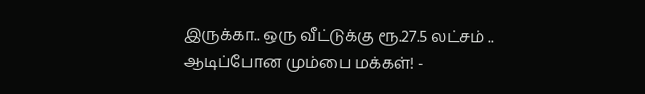இருக்கா.. ஒரு வீட்டுக்கு ரூ.27.5 லட்சம் .. ஆடிப்போன மும்பை மக்கள்! -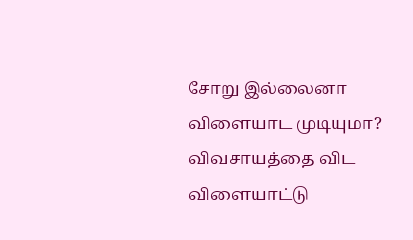சோறு இல்லைனா விளையாட முடியுமா? விவசாயத்தை விட விளையாட்டு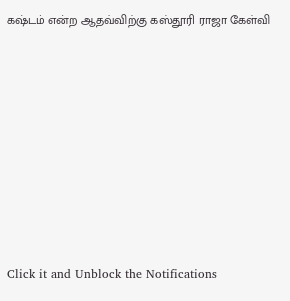கஷ்டம் என்ற ஆதவ்விற்கு கஸ்தூரி ராஜா கேள்வி












Click it and Unblock the Notifications